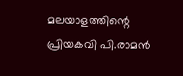മലയാളത്തിന്റെ പ്രിയകവി പി.രാമൻ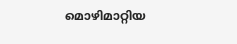മൊഴിമാറ്റിയ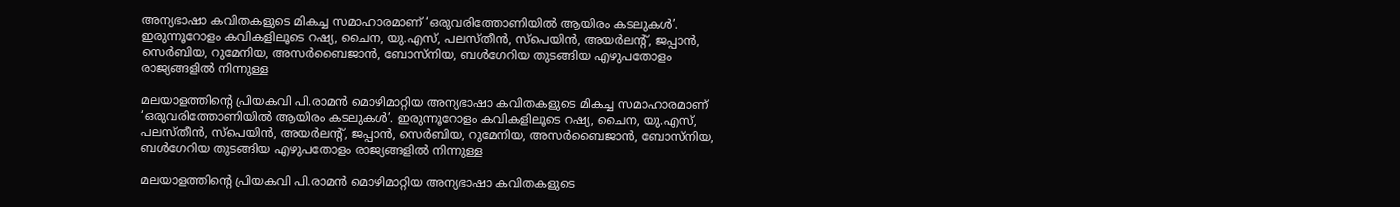അന്യഭാഷാ കവിതകളുടെ മികച്ച സമാഹാരമാണ് ‘ഒരുവരിത്തോണിയിൽ ആയിരം കടലുകള്‍’. ഇരുന്നൂറോളം കവികളിലൂടെ റഷ്യ, ചൈന, യു.എസ്, പലസ്തീന്‍, സ്‌പെയിന്‍, അയര്‍ലന്‍റ്, ജപ്പാന്‍, സെര്‍ബിയ, റുമേനിയ, അസര്‍ബൈജാന്‍, ബോസ്‌നിയ, ബള്‍ഗേറിയ തുടങ്ങിയ എഴുപതോളം രാജ്യങ്ങളിൽ നിന്നുള്ള

മലയാളത്തിന്റെ പ്രിയകവി പി.രാമൻ മൊഴിമാറ്റിയ അന്യഭാഷാ കവിതകളുടെ മികച്ച സമാഹാരമാണ് ‘ഒരുവരിത്തോണിയിൽ ആയിരം കടലുകള്‍’. ഇരുന്നൂറോളം കവികളിലൂടെ റഷ്യ, ചൈന, യു.എസ്, പലസ്തീന്‍, സ്‌പെയിന്‍, അയര്‍ലന്‍റ്, ജപ്പാന്‍, സെര്‍ബിയ, റുമേനിയ, അസര്‍ബൈജാന്‍, ബോസ്‌നിയ, ബള്‍ഗേറിയ തുടങ്ങിയ എഴുപതോളം രാജ്യങ്ങളിൽ നിന്നുള്ള

മലയാളത്തിന്റെ പ്രിയകവി പി.രാമൻ മൊഴിമാറ്റിയ അന്യഭാഷാ കവിതകളുടെ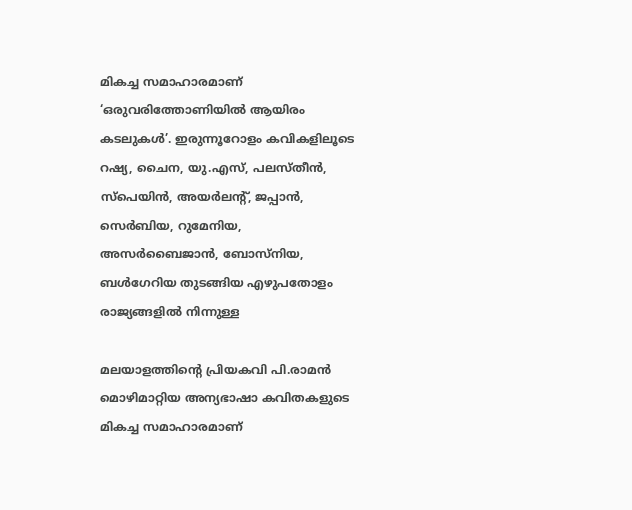മികച്ച സമാഹാരമാണ് ‘ഒരുവരിത്തോണിയിൽ ആയിരം കടലുകള്‍’. ഇരുന്നൂറോളം കവികളിലൂടെ റഷ്യ, ചൈന, യു.എസ്, പലസ്തീന്‍, സ്‌പെയിന്‍, അയര്‍ലന്‍റ്, ജപ്പാന്‍, സെര്‍ബിയ, റുമേനിയ, അസര്‍ബൈജാന്‍, ബോസ്‌നിയ, ബള്‍ഗേറിയ തുടങ്ങിയ എഴുപതോളം രാജ്യങ്ങളിൽ നിന്നുള്ള

മലയാളത്തിന്റെ പ്രിയകവി പി.രാമൻ മൊഴിമാറ്റിയ അന്യഭാഷാ കവിതകളുടെ മികച്ച സമാഹാരമാണ്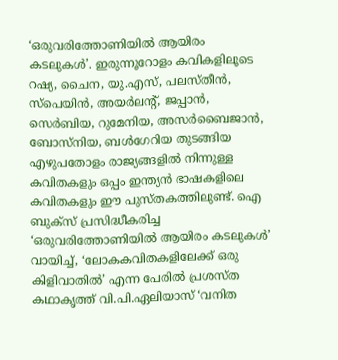‘ഒരുവരിത്തോണിയിൽ ആയിരം കടലുകള്‍’. ഇരുന്നൂറോളം കവികളിലൂടെ റഷ്യ, ചൈന, യു.എസ്, പലസ്തീന്‍, സ്‌പെയിന്‍, അയര്‍ലന്‍റ്, ജപ്പാന്‍, സെര്‍ബിയ, റുമേനിയ, അസര്‍ബൈജാന്‍, ബോസ്‌നിയ, ബള്‍ഗേറിയ തുടങ്ങിയ എഴുപതോളം രാജ്യങ്ങളിൽ നിന്നുള്ള കവിതകളും ഒപ്പം ഇന്ത്യൻ ഭാഷകളിലെ കവിതകളും ഈ പുസ്തകത്തിലുണ്ട്. ഐ ബുക്സ് പ്രസിദ്ധീകരിച്ച ‘ഒരുവരിത്തോണിയില്‍ ആയിരം കടലുകള്‍’ വായിച്ച്, ‘ലോകകവിതകളിലേക്ക് ഒരു കിളിവാതിൽ’ എന്ന പേരിൽ പ്രശസ്ത കഥാകൃത്ത് വി.പി.ഏലിയാസ് ‘വനിത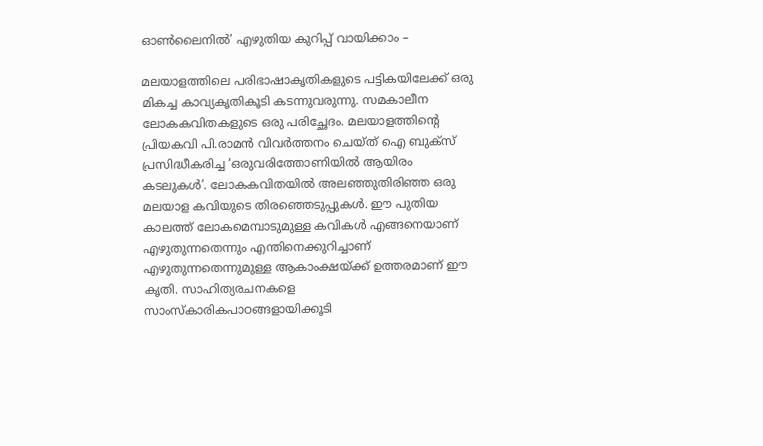ഓൺലൈനിൽ’ എഴുതിയ കുറിപ്പ് വായിക്കാം –

മലയാളത്തിലെ പരിഭാഷാകൃതികളുടെ പട്ടികയിലേക്ക് ഒരു മികച്ച കാവ്യകൃതികൂടി കടന്നുവരുന്നു. സമകാലീന ലോകകവിതകളുടെ ഒരു പരിച്ഛേദം. മലയാളത്തിന്റെ പ്രിയകവി പി.രാമന്‍ വിവര്‍ത്തനം ചെയ്ത് ഐ ബുക്‌സ് പ്രസിദ്ധീകരിച്ച ‘ഒരുവരിത്തോണിയില്‍ ആയിരം കടലുകള്‍’. ലോകകവിതയില്‍ അലഞ്ഞുതിരിഞ്ഞ ഒരു മലയാള കവിയുടെ തിരഞ്ഞെടുപ്പുകൾ. ഈ പുതിയ കാലത്ത് ലോകമെമ്പാടുമുള്ള കവികള്‍ എങ്ങനെയാണ് എഴുതുന്നതെന്നും എന്തിനെക്കുറിച്ചാണ് എഴുതുന്നതെന്നുമുള്ള ആകാംക്ഷയ്ക്ക് ഉത്തരമാണ് ഈ കൃതി. സാഹിത്യരചനകളെ സാംസ്‌കാരികപാഠങ്ങളായിക്കൂടി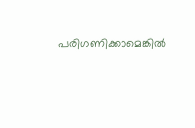പരിഗണിക്കാമെങ്കിൽ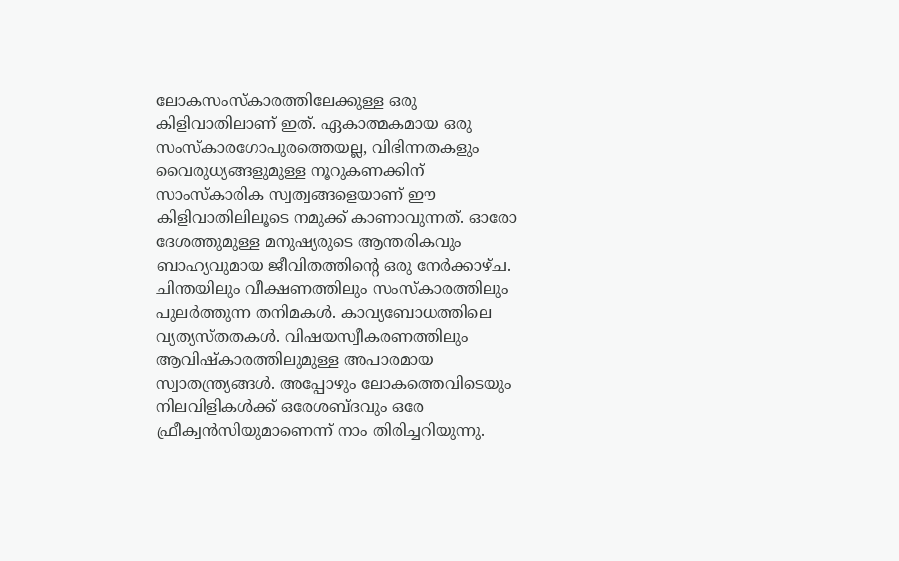ലോകസംസ്‌കാരത്തിലേക്കുള്ള ഒരു കിളിവാതിലാണ് ഇത്. ഏകാത്മകമായ ഒരു സംസ്‌കാരഗോപുരത്തെയല്ല, വിഭിന്നതകളും വൈരുധ്യങ്ങളുമുള്ള നൂറുകണക്കിന് സാംസ്‌കാരിക സ്വത്വങ്ങളെയാണ് ഈ കിളിവാതിലിലൂടെ നമുക്ക് കാണാവുന്നത്. ഓരോ ദേശത്തുമുള്ള മനുഷ്യരുടെ ആന്തരികവും ബാഹ്യവുമായ ജീവിതത്തിന്റെ ഒരു നേര്‍ക്കാഴ്ച. ചിന്തയിലും വീക്ഷണത്തിലും സംസ്‌കാരത്തിലും പുലര്‍ത്തുന്ന തനിമകള്‍. കാവ്യബോധത്തിലെ വ്യത്യസ്തതകള്‍. വിഷയസ്വീകരണത്തിലും ആവിഷ്‌കാരത്തിലുമുള്ള അപാരമായ സ്വാതന്ത്ര്യങ്ങള്‍. അപ്പോഴും ലോകത്തെവിടെയും നിലവിളികള്‍ക്ക് ഒരേശബ്ദവും ഒരേ ഫ്രീക്വന്‍സിയുമാണെന്ന് നാം തിരിച്ചറിയുന്നു.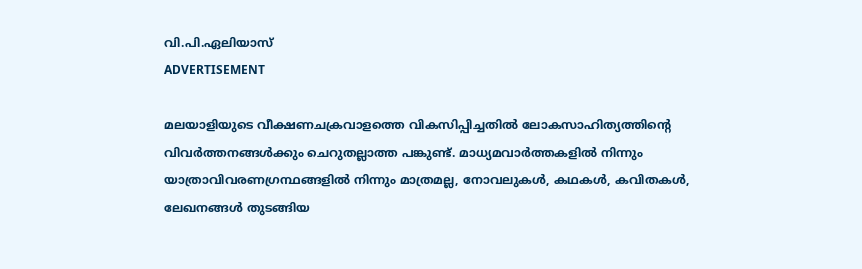വി.പി.ഏലിയാസ്
ADVERTISEMENT

മലയാളിയുടെ വീക്ഷണചക്രവാളത്തെ വികസിപ്പിച്ചതില്‍ ലോകസാഹിത്യത്തിന്റെ വിവര്‍ത്തനങ്ങള്‍ക്കും ചെറുതല്ലാത്ത പങ്കുണ്ട്. മാധ്യമവാര്‍ത്തകളില്‍ നിന്നും യാത്രാവിവരണഗ്രന്ഥങ്ങളില്‍ നിന്നും മാത്രമല്ല, നോവലുകള്‍, കഥകള്‍, കവിതകള്‍, ലേഖനങ്ങള്‍ തുടങ്ങിയ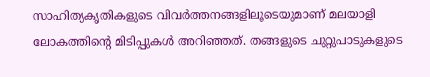സാഹിത്യകൃതികളുടെ വിവര്‍ത്തനങ്ങളിലൂടെയുമാണ് മലയാളി ലോകത്തിന്റെ മിടിപ്പുകള്‍ അറിഞ്ഞത്. തങ്ങളുടെ ചുറ്റുപാടുകളുടെ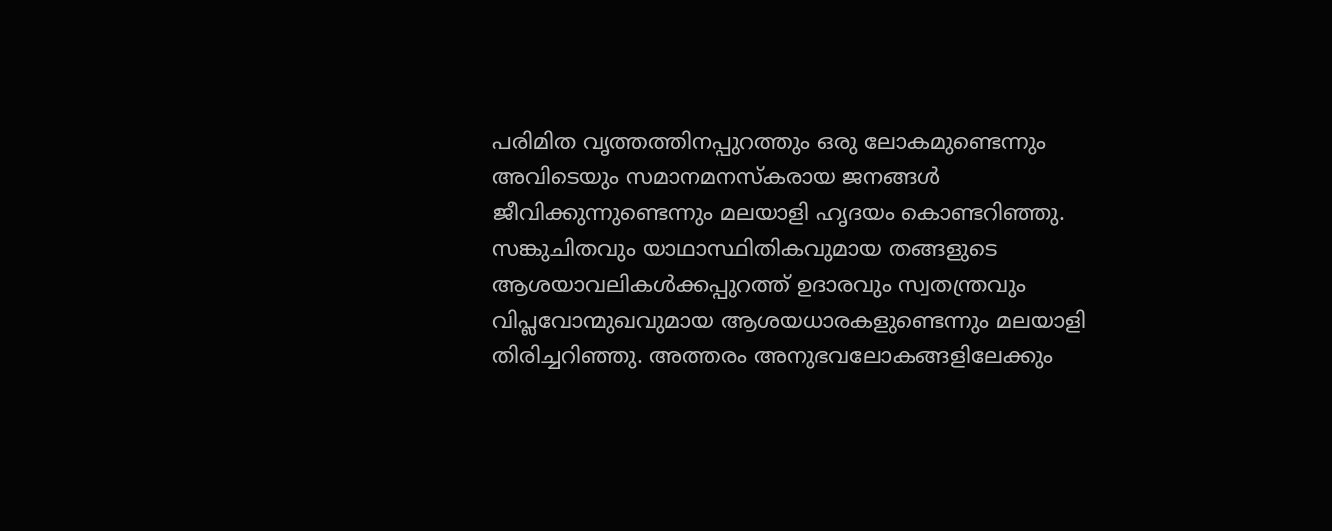പരിമിത വൃത്തത്തിനപ്പുറത്തും ഒരു ലോകമുണ്ടെന്നും അവിടെയും സമാനമനസ്‌കരായ ജനങ്ങൾ ജീവിക്കുന്നുണ്ടെന്നും മലയാളി ഹൃദയം കൊണ്ടറിഞ്ഞു. സങ്കുചിതവും യാഥാസ്ഥിതികവുമായ തങ്ങളുടെ ആശയാവലികള്‍ക്കപ്പുറത്ത് ഉദാരവും സ്വതന്ത്രവും വിപ്ലവോന്മുഖവുമായ ആശയധാരകളുണ്ടെന്നും മലയാളി തിരിച്ചറിഞ്ഞു. അത്തരം അനുഭവലോകങ്ങളിലേക്കും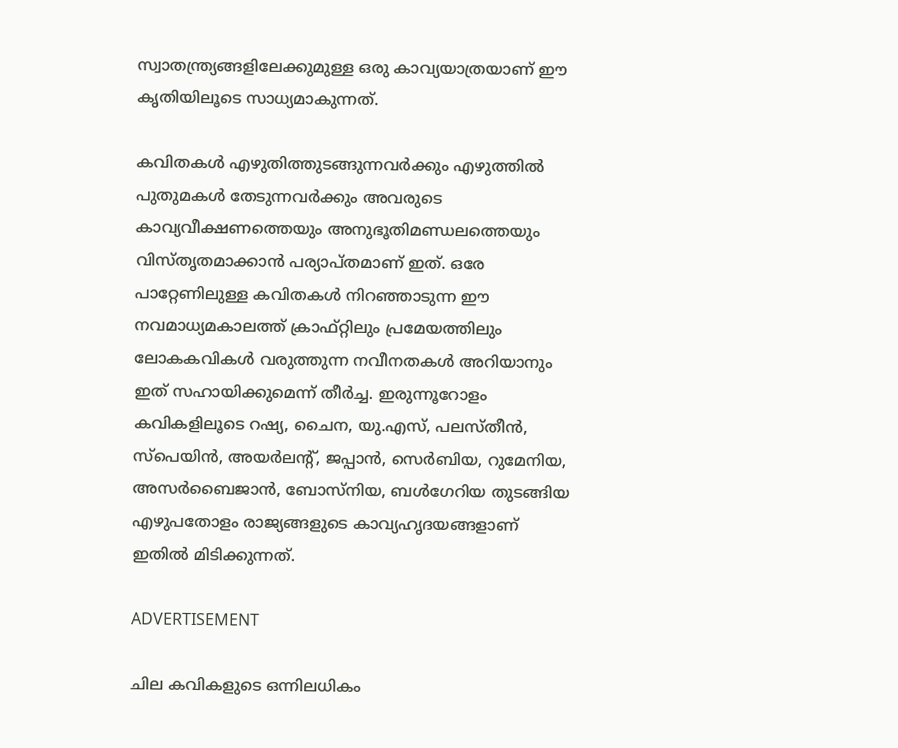സ്വാതന്ത്ര്യങ്ങളിലേക്കുമുള്ള ഒരു കാവ്യയാത്രയാണ് ഈ കൃതിയിലൂടെ സാധ്യമാകുന്നത്.

കവിതകള്‍ എഴുതിത്തുടങ്ങുന്നവര്‍ക്കും എഴുത്തില്‍ പുതുമകള്‍ തേടുന്നവര്‍ക്കും അവരുടെ കാവ്യവീക്ഷണത്തെയും അനുഭൂതിമണ്ഡലത്തെയും വിസ്തൃതമാക്കാന്‍ പര്യാപ്തമാണ് ഇത്. ഒരേ പാറ്റേണിലുള്ള കവിതകള്‍ നിറഞ്ഞാടുന്ന ഈ നവമാധ്യമകാലത്ത് ക്രാഫ്റ്റിലും പ്രമേയത്തിലും ലോകകവികൾ വരുത്തുന്ന നവീനതകൾ അറിയാനും ഇത് സഹായിക്കുമെന്ന് തീര്‍ച്ച. ഇരുന്നൂറോളം കവികളിലൂടെ റഷ്യ, ചൈന, യു.എസ്, പലസ്തീന്‍, സ്‌പെയിന്‍, അയര്‍ലന്‍റ്, ജപ്പാന്‍, സെര്‍ബിയ, റുമേനിയ, അസര്‍ബൈജാന്‍, ബോസ്‌നിയ, ബള്‍ഗേറിയ തുടങ്ങിയ എഴുപതോളം രാജ്യങ്ങളുടെ കാവ്യഹൃദയങ്ങളാണ് ഇതിൽ മിടിക്കുന്നത്.

ADVERTISEMENT

ചില കവികളുടെ ഒന്നിലധികം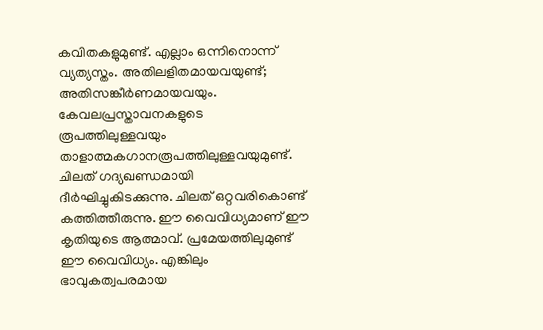കവിതകളുമുണ്ട്. എല്ലാം ഒന്നിനൊന്ന് വ്യത്യസ്തം. അതിലളിതമായവയുണ്ട്; അതിസങ്കീര്‍ണമായവയും. കേവലപ്രസ്താവനകളുടെ രൂപത്തിലുള്ളവയും താളാത്മകഗാനരൂപത്തിലുള്ളവയുമുണ്ട്. ചിലത് ഗദ്യഖണ്ഡമായി ദീര്‍ഘിച്ചുകിടക്കുന്നു. ചിലത് ഒറ്റവരികൊണ്ട് കത്തിത്തീരുന്നു. ഈ വൈവിധ്യമാണ് ഈ കൃതിയുടെ ആത്മാവ്. പ്രമേയത്തിലുമുണ്ട് ഈ വൈവിധ്യം. എങ്കിലും ഭാവുകത്വപരമായ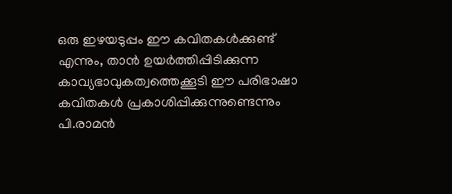ഒരു ഇഴയടുപ്പം ഈ കവിതകള്‍ക്കുണ്ട് എന്നും, താന്‍ ഉയര്‍ത്തിപ്പിടിക്കുന്ന കാവ്യഭാവുകത്വത്തെക്കൂടി ഈ പരിഭാഷാ കവിതകള്‍ പ്രകാശിപ്പിക്കുന്നുണ്ടെന്നും പി.രാമന്‍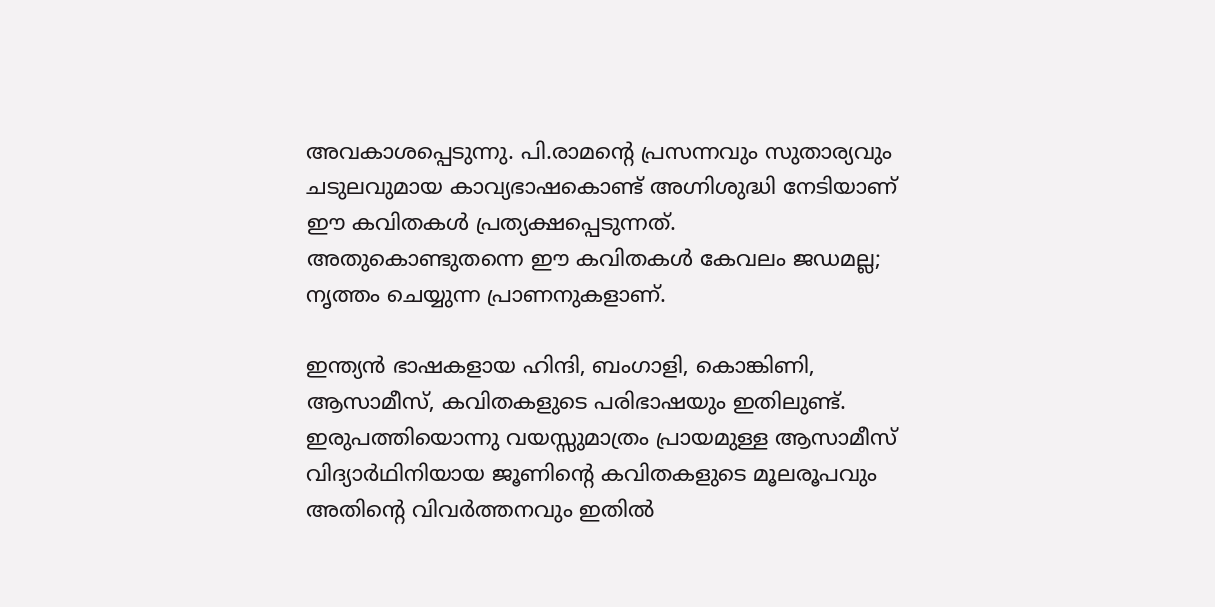അവകാശപ്പെടുന്നു. പി.രാമന്റെ പ്രസന്നവും സുതാര്യവും ചടുലവുമായ കാവ്യഭാഷകൊണ്ട് അഗ്നിശുദ്ധി നേടിയാണ് ഈ കവിതകള്‍ പ്രത്യക്ഷപ്പെടുന്നത്. അതുകൊണ്ടുതന്നെ ഈ കവിതകള്‍ കേവലം ജഡമല്ല; നൃത്തം ചെയ്യുന്ന പ്രാണനുകളാണ്.

ഇന്ത്യന്‍ ഭാഷകളായ ഹിന്ദി, ബംഗാളി, കൊങ്കിണി, ആസാമീസ്, കവിതകളുടെ പരിഭാഷയും ഇതിലുണ്ട്. ഇരുപത്തിയൊന്നു വയസ്സുമാത്രം പ്രായമുള്ള ആസാമീസ് വിദ്യാര്‍ഥിനിയായ ജൂണിന്റെ കവിതകളുടെ മൂലരൂപവും അതിന്റെ വിവര്‍ത്തനവും ഇതില്‍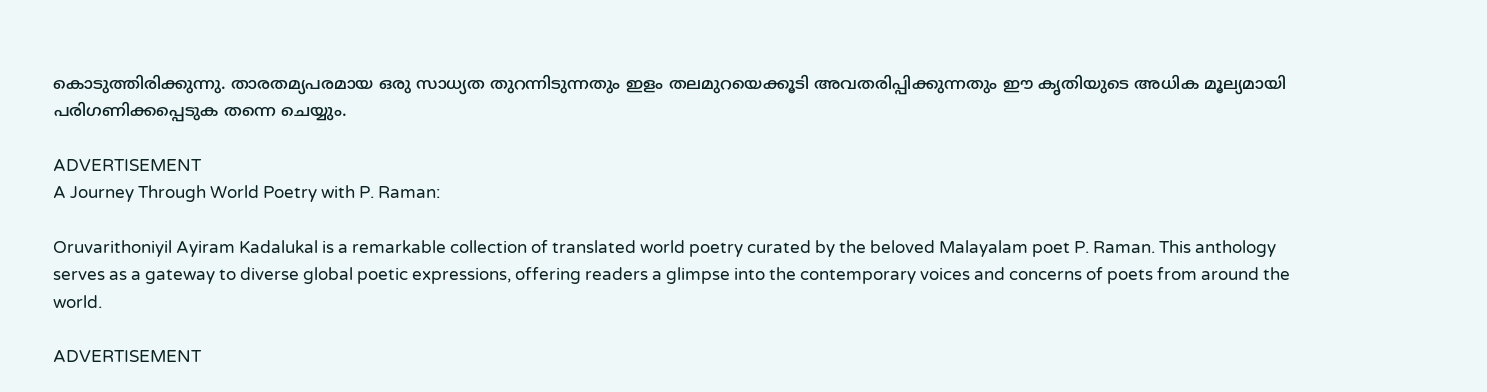കൊടുത്തിരിക്കുന്നു. താരതമ്യപരമായ ഒരു സാധ്യത തുറന്നിടുന്നതും ഇളം തലമുറയെക്കൂടി അവതരിപ്പിക്കുന്നതും ഈ കൃതിയുടെ അധിക മൂല്യമായി പരിഗണിക്കപ്പെടുക തന്നെ ചെയ്യും.

ADVERTISEMENT
A Journey Through World Poetry with P. Raman:

Oruvarithoniyil Ayiram Kadalukal is a remarkable collection of translated world poetry curated by the beloved Malayalam poet P. Raman. This anthology serves as a gateway to diverse global poetic expressions, offering readers a glimpse into the contemporary voices and concerns of poets from around the world.

ADVERTISEMENT